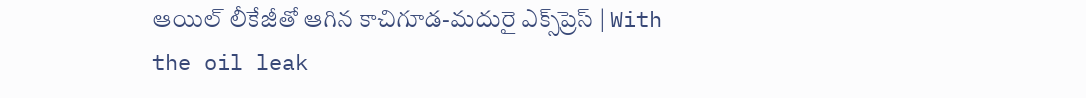ఆయిల్ లీకేజీతో ఆగిన కాచిగూడ-మదురై ఎక్స్‌ప్రెస్ | With the oil leak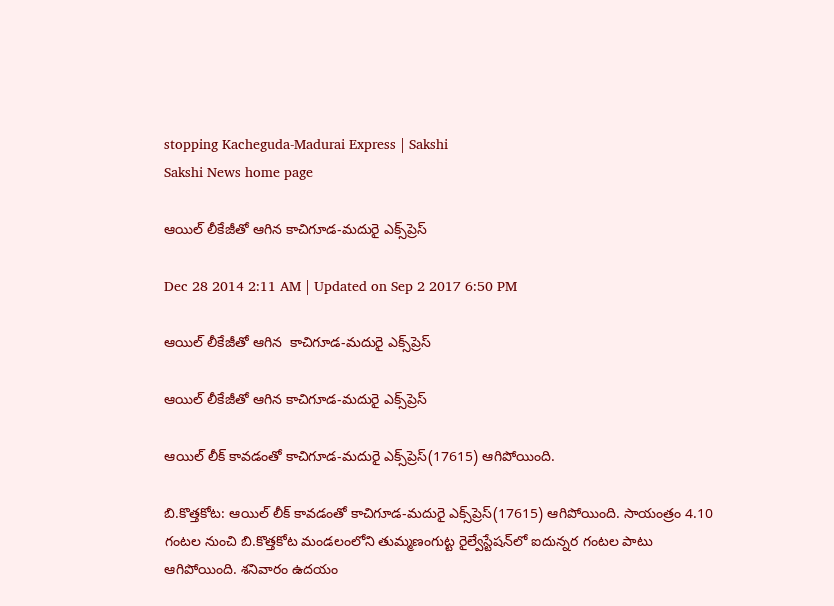stopping Kacheguda-Madurai Express | Sakshi
Sakshi News home page

ఆయిల్ లీకేజీతో ఆగిన కాచిగూడ-మదురై ఎక్స్‌ప్రెస్

Dec 28 2014 2:11 AM | Updated on Sep 2 2017 6:50 PM

ఆయిల్ లీకేజీతో ఆగిన  కాచిగూడ-మదురై ఎక్స్‌ప్రెస్

ఆయిల్ లీకేజీతో ఆగిన కాచిగూడ-మదురై ఎక్స్‌ప్రెస్

ఆయిల్ లీక్ కావడంతో కాచిగూడ-మదురై ఎక్స్‌ప్రెస్(17615) ఆగిపోయింది.

బి.కొత్తకోట: ఆయిల్ లీక్ కావడంతో కాచిగూడ-మదురై ఎక్స్‌ప్రెస్(17615) ఆగిపోయింది. సాయంత్రం 4.10 గంటల నుంచి బి.కొత్తకోట మండలంలోని తుమ్మణంగుట్ట రైల్వేస్టేషన్‌లో ఐదున్నర గంటల పాటు ఆగిపోయింది. శనివారం ఉదయం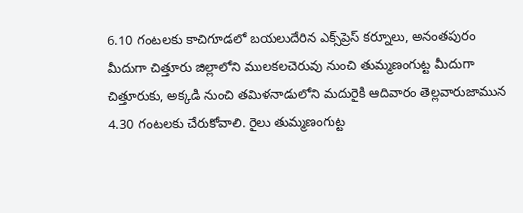6.10 గంటలకు కాచిగూడలో బయలుదేరిన ఎక్స్‌ప్రెస్ కర్నూలు, అనంతపురం మీదుగా చిత్తూరు జిల్లాలోని ములకలచెరువు నుంచి తుమ్మణంగుట్ట మీదుగా చిత్తూరుకు, అక్కడి నుంచి తమిళనాడులోని మదురైకి ఆదివారం తెల్లవారుజామున 4.30 గంటలకు చేరుకోవాలి. రైలు తుమ్మణంగుట్ట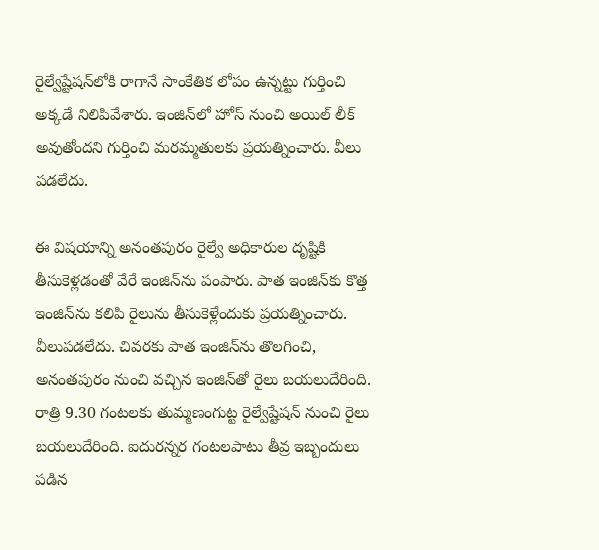రైల్వేష్టేషన్‌లోకి రాగానే సాంకేతిక లోపం ఉన్నట్టు గుర్తించి అక్కడే నిలిపివేశారు. ఇంజిన్‌లో హోస్ నుంచి అయిల్ లీక్ అవుతోందని గుర్తించి మరమ్మతులకు ప్రయత్నించారు. వీలు పడలేదు.

ఈ విషయాన్ని అనంతపురం రైల్వే అధికారుల దృష్టికి తీసుకెళ్లడంతో వేరే ఇంజిన్‌ను పంపారు. పాత ఇంజిన్‌కు కొత్త ఇంజిన్‌ను కలిపి రైలును తీసుకెళ్లేందుకు ప్రయత్నించారు. వీలుపడలేదు. చివరకు పాత ఇంజిన్‌ను తొలగించి, అనంతపురం నుంచి వచ్చిన ఇంజిన్‌తో రైలు బయలుదేరింది. రాత్రి 9.30 గంటలకు తుమ్మణంగుట్ట రైల్వేష్టేషన్ నుంచి రైలు బయలుదేరింది. ఐదురన్నర గంటలపాటు తీవ్ర ఇబ్బందులు పడిన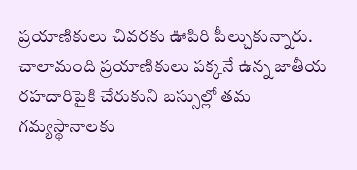ప్రయాణికులు చివరకు ఊపిరి పీల్చుకున్నారు. చాలామంది ప్రయాణికులు పక్కనే ఉన్న జాతీయ రహదారిపైకి చేరుకుని బస్సుల్లో తమ గమ్యస్థానాలకు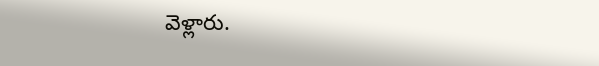వెళ్లారు.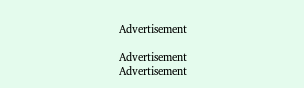Advertisement

Advertisement
Advertisement